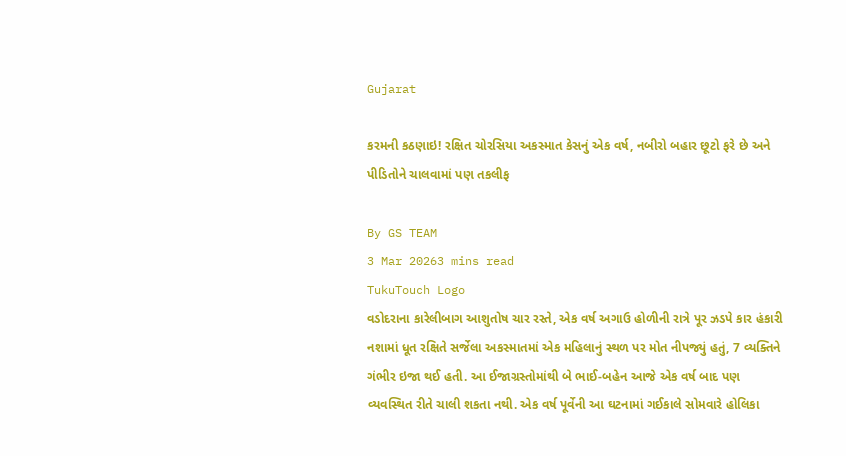Gujarat

કરમની કઠણાઇ! રક્ષિત ચોરસિયા અકસ્માત કેસનું એક વર્ષ, નબીરો બહાર છૂટો ફરે છે અને પીડિતોને ચાલવામાં પણ તકલીફ

By GS TEAM
3 Mar 20263 mins read
TukuTouch Logo
વડોદરાના કારેલીબાગ આશુતોષ ચાર રસ્તે, એક વર્ષ અગાઉ હોળીની રાત્રે પૂર ઝડપે કાર હંકારી નશામાં ધૂત રક્ષિતે સર્જેલા અકસ્માતમાં એક મહિલાનું સ્થળ પર મોત નીપજ્યું હતું, 7 વ્યક્તિને ગંભીર ઇજા થઈ હતી. આ ઈજાગ્રસ્તોમાંથી બે ભાઈ-બહેન આજે એક વર્ષ બાદ પણ વ્યવસ્થિત રીતે ચાલી શકતા નથી. એક વર્ષ પૂર્વેની આ ઘટનામાં ગઈકાલે સોમવારે હોલિકા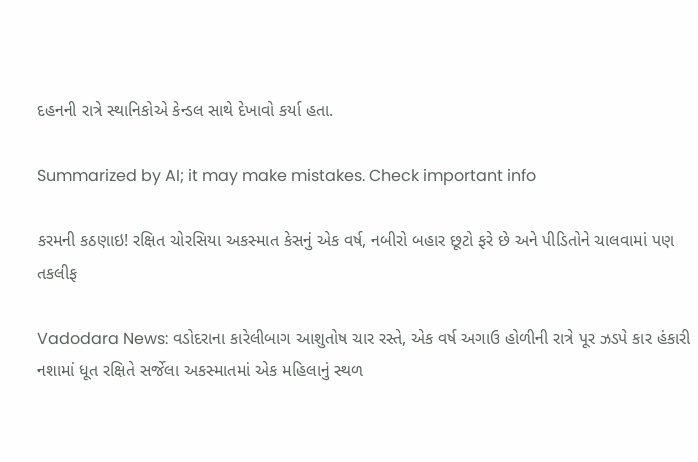દહનની રાત્રે સ્થાનિકોએ કેન્ડલ સાથે દેખાવો કર્યા હતા.

Summarized by AI; it may make mistakes. Check important info

કરમની કઠણાઇ! રક્ષિત ચોરસિયા અકસ્માત કેસનું એક વર્ષ, નબીરો બહાર છૂટો ફરે છે અને પીડિતોને ચાલવામાં પણ તકલીફ

Vadodara News: વડોદરાના કારેલીબાગ આશુતોષ ચાર રસ્તે, એક વર્ષ અગાઉ હોળીની રાત્રે પૂર ઝડપે કાર હંકારી નશામાં ધૂત રક્ષિતે સર્જેલા અકસ્માતમાં એક મહિલાનું સ્થળ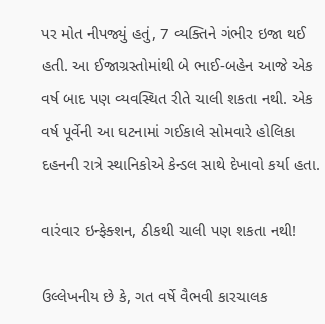પર મોત નીપજ્યું હતું, 7 વ્યક્તિને ગંભીર ઇજા થઈ હતી. આ ઈજાગ્રસ્તોમાંથી બે ભાઈ-બહેન આજે એક વર્ષ બાદ પણ વ્યવસ્થિત રીતે ચાલી શકતા નથી. એક વર્ષ પૂર્વેની આ ઘટનામાં ગઈકાલે સોમવારે હોલિકા દહનની રાત્રે સ્થાનિકોએ કેન્ડલ સાથે દેખાવો કર્યા હતા.

વારંવાર ઇન્ફેક્શન, ઠીકથી ચાલી પણ શકતા નથી!

ઉલ્લેખનીય છે કે, ગત વર્ષે વૈભવી કારચાલક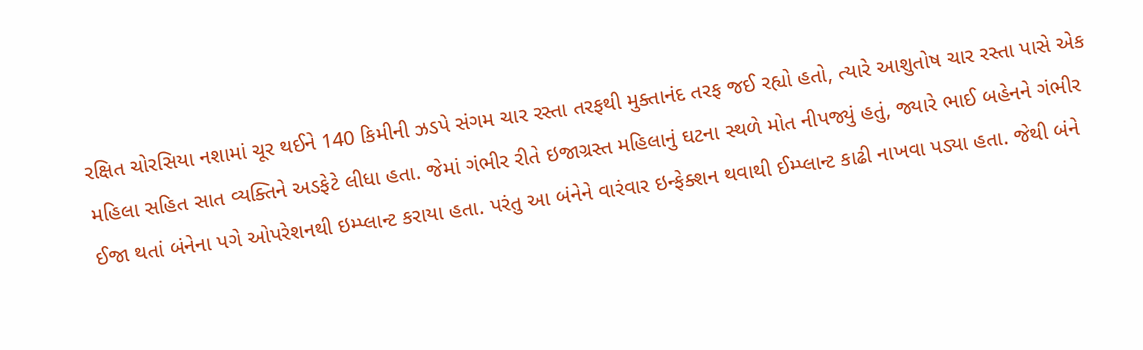રક્ષિત ચોરસિયા નશામાં ચૂર થઈને 140 કિમીની ઝડપે સંગમ ચાર રસ્તા તરફથી મુક્તાનંદ તરફ જઈ રહ્યો હતો, ત્યારે આશુતોષ ચાર રસ્તા પાસે એક મહિલા સહિત સાત વ્યક્તિને અડફેટે લીધા હતા. જેમાં ગંભીર રીતે ઇજાગ્રસ્ત મહિલાનું ઘટના સ્થળે મોત નીપજ્યું હતું, જ્યારે ભાઈ બહેનને ગંભીર ઈજા થતાં બંનેના પગે ઓપરેશનથી ઇમ્પ્લાન્ટ કરાયા હતા. પરંતુ આ બંનેને વારંવાર ઇન્ફેક્શન થવાથી ઈમ્પ્લાન્ટ કાઢી નાખવા પડ્યા હતા. જેથી બંને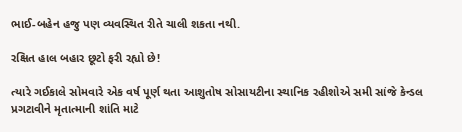ભાઈ-બહેન હજુ પણ વ્યવસ્થિત રીતે ચાલી શકતા નથી.

રક્ષિત હાલ બહાર છૂટો ફરી રહ્યો છે!

ત્યારે ગઈકાલે સોમવારે એક વર્ષ પૂર્ણ થતા આશુતોષ સોસાયટીના સ્થાનિક રહીશોએ સમી સાંજે કેન્ડલ પ્રગટાવીને મૃતાત્માની શાંતિ માટે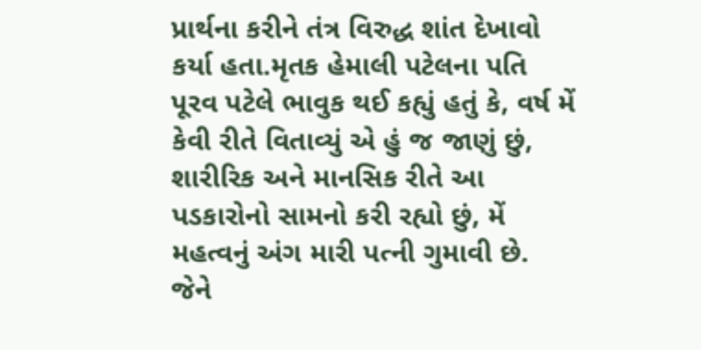પ્રાર્થના કરીને તંત્ર વિરુદ્ધ શાંત દેખાવો કર્યા હતા.મૃતક હેમાલી પટેલના પતિ પૂરવ પટેલે ભાવુક થઈ કહ્યું હતું કે, વર્ષ મેં કેવી રીતે વિતાવ્યું એ હું જ જાણું છું, શારીરિક અને માનસિક રીતે આ પડકારોનો સામનો કરી રહ્યો છું, મેં મહત્વનું અંગ મારી પત્ની ગુમાવી છે. જેને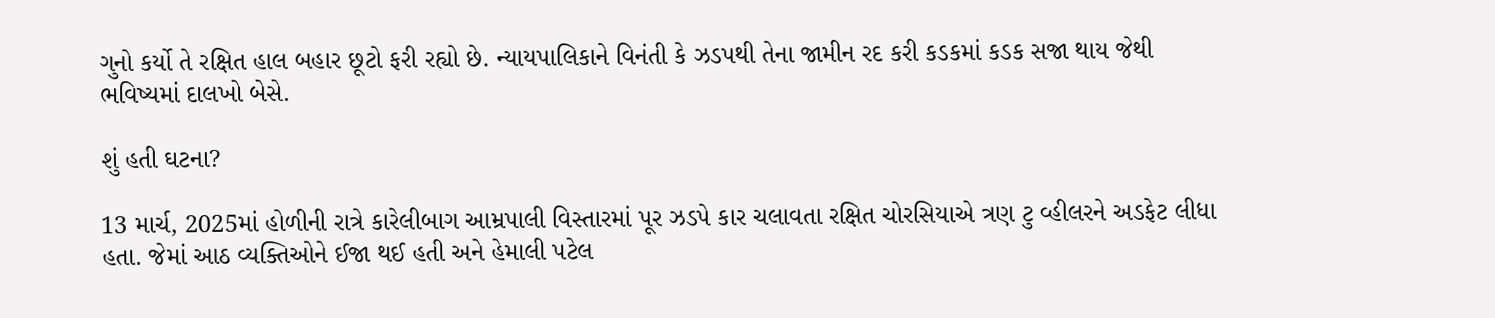ગુનો કર્યો તે રક્ષિત હાલ બહાર છૂટો ફરી રહ્યો છે. ન્યાયપાલિકાને વિનંતી કે ઝડપથી તેના જામીન રદ કરી કડકમાં કડક સજા થાય જેથી ભવિષ્યમાં દાલખો બેસે.

શું હતી ઘટના?

13 માર્ચ, 2025માં હોળીની રાત્રે કારેલીબાગ આમ્રપાલી વિસ્તારમાં પૂર ઝડપે કાર ચલાવતા રક્ષિત ચોરસિયાએ ત્રણ ટુ વ્હીલરને અડફેટ લીધા હતા. જેમાં આઠ વ્યક્તિઓને ઈજા થઈ હતી અને હેમાલી પટેલ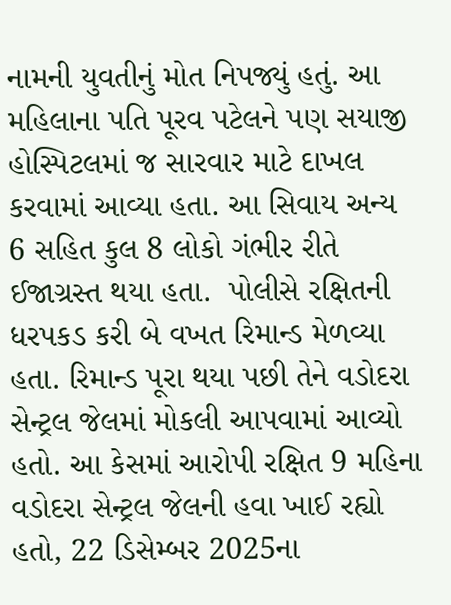નામની યુવતીનું મોત નિપજ્યું હતું. આ મહિલાના પતિ પૂરવ પટેલને પણ સયાજી હોસ્પિટલમાં જ સારવાર માટે દાખલ કરવામાં આવ્યા હતા. આ સિવાય અન્ય 6 સહિત કુલ 8 લોકો ગંભીર રીતે ઈજાગ્રસ્ત થયા હતા.  પોલીસે રક્ષિતની ધરપકડ કરી બે વખત રિમાન્ડ મેળવ્યા હતા. રિમાન્ડ પૂરા થયા પછી તેને વડોદરા સેન્ટ્રલ જેલમાં મોકલી આપવામાં આવ્યો હતો. આ કેસમાં આરોપી રક્ષિત 9 મહિના વડોદરા સેન્ટ્રલ જેલની હવા ખાઈ રહ્યો હતો, 22 ડિસેમ્બર 2025ના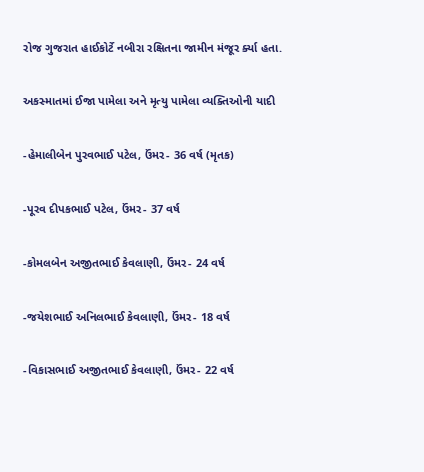રોજ ગુજરાત હાઈકોર્ટે નબીરા રક્ષિતના જામીન મંજૂર ર્ક્યા હતા.

અકસ્માતમાં ઈજા પામેલા અને મૃત્યુ પામેલા વ્યક્તિઓની યાદી

-હેમાલીબેન પુરવભાઈ પટેલ, ઉંમર- 36 વર્ષ (મૃતક)

-પૂરવ દીપકભાઈ પટેલ, ઉંમર- 37 વર્ષ

-કોમલબેન અજીતભાઈ કેવલાણી, ઉંમર- 24 વર્ષ

-જયેશભાઈ અનિલભાઈ કેવલાણી, ઉંમર- 18 વર્ષ

-વિકાસભાઈ અજીતભાઈ કેવલાણી, ઉંમર- 22 વર્ષ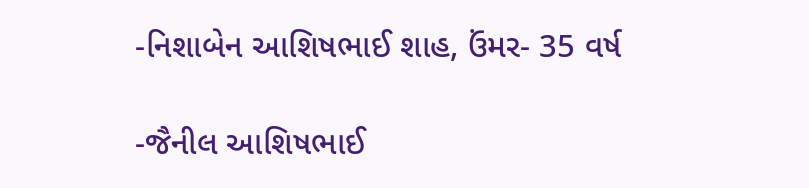-નિશાબેન આશિષભાઈ શાહ, ઉંમર- 35 વર્ષ

-જૈનીલ આશિષભાઈ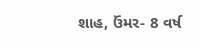શાહ, ઉંમર- 8 વર્ષ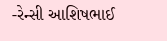-રેન્સી આશિષભાઈ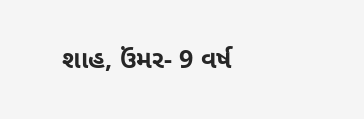શાહ, ઉંમર- 9 વર્ષ